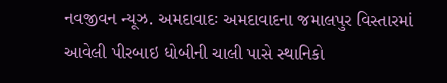નવજીવન ન્યૂઝ. અમદાવાદઃ અમદાવાદના જમાલપુર વિસ્તારમાં આવેલી પીરબાઇ ધોબીની ચાલી પાસે સ્થાનિકો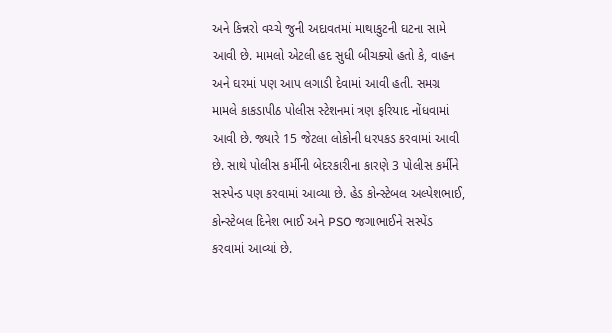અને કિન્નરો વચ્ચે જુની અદાવતમાં માથાકુટની ઘટના સામે આવી છે. મામલો એટલી હદ સુધી બીચક્યો હતો કે, વાહન અને ઘરમાં પણ આપ લગાડી દેવામાં આવી હતી. સમગ્ર મામલે કાકડાપીઠ પોલીસ સ્ટેશનમાં ત્રણ ફરિયાદ નોંધવામાં આવી છે. જ્યારે 15 જેટલા લોકોની ધરપકડ કરવામાં આવી છે. સાથે પોલીસ કર્મીની બેદરકારીના કારણે 3 પોલીસ કર્મીને સસ્પેન્ડ પણ કરવામાં આવ્યા છે. હેડ કોન્સ્ટેબલ અલ્પેશભાઈ, કોન્સ્ટેબલ દિનેશ ભાઈ અને PSO જગાભાઈને સસ્પેંડ કરવામાં આવ્યાં છે.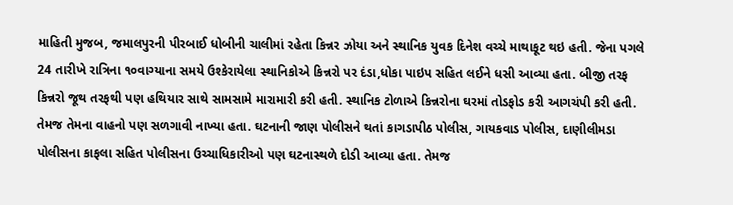માહિતી મુજબ, જમાલપુરની પીરબાઈ ધોબીની ચાલીમાં રહેતા કિન્નર ઝોયા અને સ્થાનિક યુવક દિનેશ વચ્ચે માથાકૂટ થઇ હતી. જેના પગલે 24 તારીખે રાત્રિના ૧૦વાગ્યાના સમયે ઉશ્કેરાયેલા સ્થાનિકોએ કિન્નરો પર દંડા,ધોકા પાઇપ સહિત લઈને ધસી આવ્યા હતા. બીજી તરફ કિન્નરો જૂથ તરફથી પણ હથિયાર સાથે સામસામે મારામારી કરી હતી. સ્થાનિક ટોળાએ કિન્નરોના ઘરમાં તોડફોડ કરી આગચંપી કરી હતી. તેમજ તેમના વાહનો પણ સળગાવી નાખ્યા હતા. ઘટનાની જાણ પોલીસને થતાં કાગડાપીઠ પોલીસ, ગાયકવાડ પોલીસ, દાણીલીમડા પોલીસના કાફલા સહિત પોલીસના ઉચ્ચાધિકારીઓ પણ ઘટનાસ્થળે દોડી આવ્યા હતા. તેમજ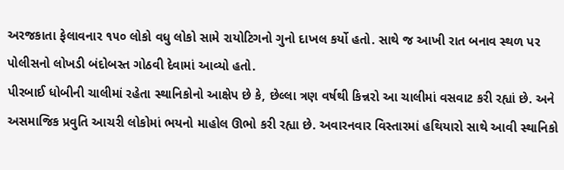અરજકાતા ફેલાવનાર ૧૫૦ લોકો વધુ લોકો સામે રાયોટિગનો ગુનો દાખલ કર્યો હતો. સાથે જ આખી રાત બનાવ સ્થળ પર પોલીસનો લોખડી બંદોબસ્ત ગોઠવી દેવામાં આવ્યો હતો.
પીરબાઈ ધોબીની ચાલીમાં રહેતા સ્થાનિકોનો આક્ષેપ છે કે, છેલ્લા ત્રણ વર્ષથી કિન્નરો આ ચાલીમાં વસવાટ કરી રહ્યાં છે. અને અસમાજિક પ્રવુતિ આચરી લોકોમાં ભયનો માહોલ ઊભો કરી રહ્યા છે. અવારનવાર વિસ્તારમાં હથિયારો સાથે આવી સ્થાનિકો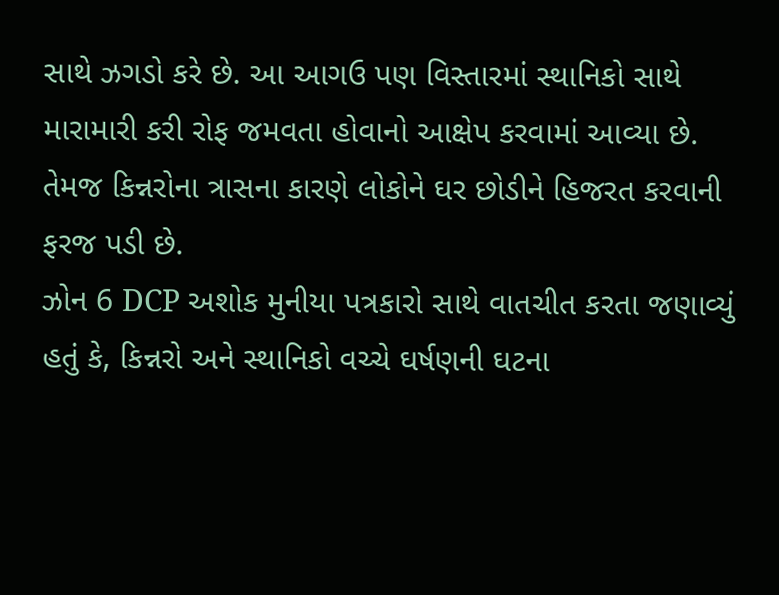સાથે ઝગડો કરે છે. આ આગઉ પણ વિસ્તારમાં સ્થાનિકો સાથે મારામારી કરી રોફ જમવતા હોવાનો આક્ષેપ કરવામાં આવ્યા છે. તેમજ કિન્નરોના ત્રાસના કારણે લોકોને ઘર છોડીને હિજરત કરવાની ફરજ પડી છે.
ઝોન 6 DCP અશોક મુનીયા પત્રકારો સાથે વાતચીત કરતા જણાવ્યું હતું કે, કિન્નરો અને સ્થાનિકો વચ્ચે ઘર્ષણની ઘટના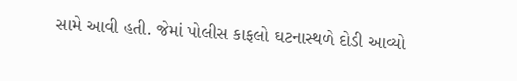સામે આવી હતી. જેમાં પોલીસ કાફલો ઘટનાસ્થળે દોડી આવ્યો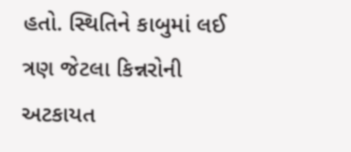હતો. સ્થિતિને કાબુમાં લઈ ત્રણ જેટલા કિન્નરોની અટકાયત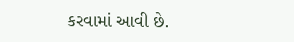કરવામાં આવી છે.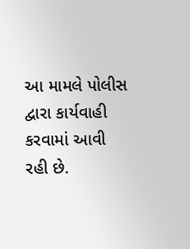આ મામલે પોલીસ દ્વારા કાર્યવાહી કરવામાં આવી રહી છે.